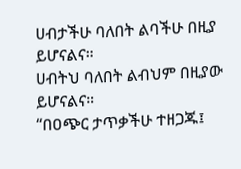ሀብታችሁ ባለበት ልባችሁ በዚያ ይሆናልና።
ሀብትህ ባለበት ልብህም በዚያው ይሆናልና።
“በዐጭር ታጥቃችሁ ተዘጋጁ፤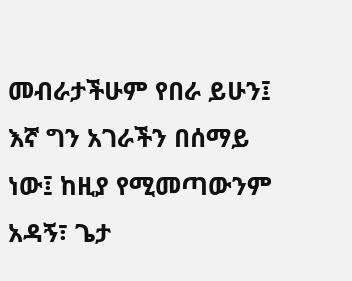መብራታችሁም የበራ ይሁን፤
እኛ ግን አገራችን በሰማይ ነው፤ ከዚያ የሚመጣውንም አዳኝ፣ ጌታ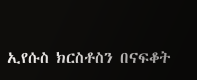ኢየሱስ ክርስቶስን በናፍቆት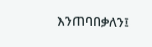እንጠባበቃለን፤